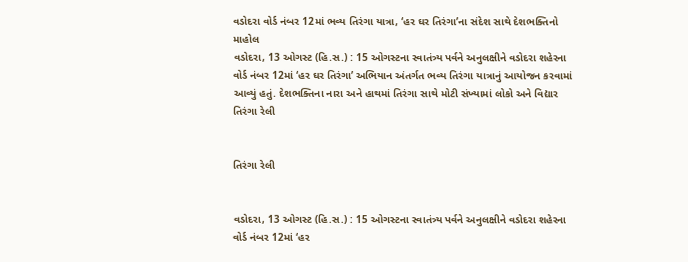વડોદરા વોર્ડ નંબર 12માં ભવ્ય તિરંગા યાત્રા, ‘હર ઘર તિરંગા’ના સંદેશ સાથે દેશભક્તિનો માહોલ
વડોદરા, 13 ઓગસ્ટ (હિ.સ.) : 15 ઓગસ્ટના સ્વાતંત્ર્ય પર્વને અનુલક્ષીને વડોદરા શહેરના વોર્ડ નંબર 12માં ‘હર ઘર તિરંગા’ અભિયાન અંતર્ગત ભવ્ય તિરંગા યાત્રાનું આયોજન કરવામાં આવ્યું હતું. દેશભક્તિના નારા અને હાથમાં તિરંગા સાથે મોટી સંખ્યામાં લોકો અને વિદ્યાર
તિરંગા રેલી


તિરંગા રેલી


વડોદરા, 13 ઓગસ્ટ (હિ.સ.) : 15 ઓગસ્ટના સ્વાતંત્ર્ય પર્વને અનુલક્ષીને વડોદરા શહેરના વોર્ડ નંબર 12માં ‘હર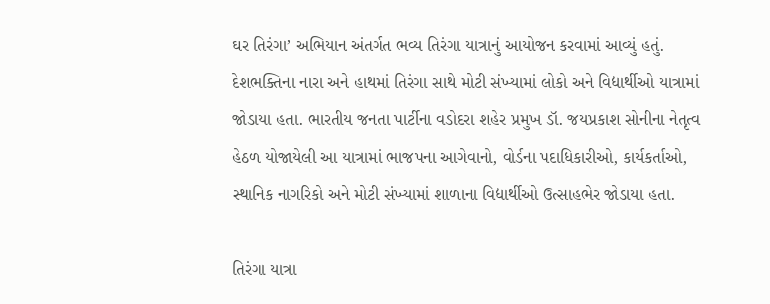ઘર તિરંગા’ અભિયાન અંતર્ગત ભવ્ય તિરંગા યાત્રાનું આયોજન કરવામાં આવ્યું હતું. દેશભક્તિના નારા અને હાથમાં તિરંગા સાથે મોટી સંખ્યામાં લોકો અને વિદ્યાર્થીઓ યાત્રામાં જોડાયા હતા. ભારતીય જનતા પાર્ટીના વડોદરા શહેર પ્રમુખ ડૉ. જયપ્રકાશ સોનીના નેતૃત્વ હેઠળ યોજાયેલી આ યાત્રામાં ભાજપના આગેવાનો, વોર્ડના પદાધિકારીઓ, કાર્યકર્તાઓ, સ્થાનિક નાગરિકો અને મોટી સંખ્યામાં શાળાના વિદ્યાર્થીઓ ઉત્સાહભેર જોડાયા હતા.

તિરંગા યાત્રા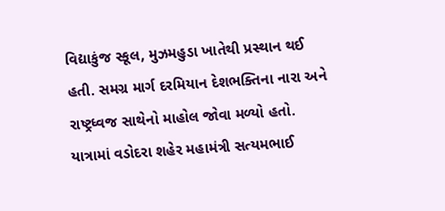વિદ્યાકુંજ સ્કૂલ, મુઝમહુડા ખાતેથી પ્રસ્થાન થઈ હતી. સમગ્ર માર્ગ દરમિયાન દેશભક્તિના નારા અને રાષ્ટ્રધ્વજ સાથેનો માહોલ જોવા મળ્યો હતો. યાત્રામાં વડોદરા શહેર મહામંત્રી સત્યમભાઈ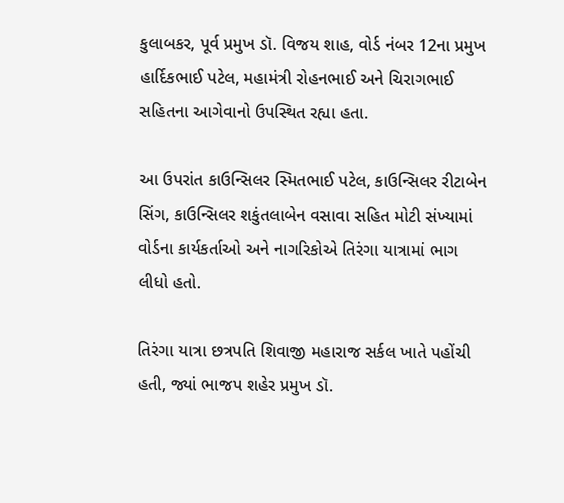કુલાબકર, પૂર્વ પ્રમુખ ડૉ. વિજય શાહ, વોર્ડ નંબર 12ના પ્રમુખ હાર્દિકભાઈ પટેલ, મહામંત્રી રોહનભાઈ અને ચિરાગભાઈ સહિતના આગેવાનો ઉપસ્થિત રહ્યા હતા.

આ ઉપરાંત કાઉન્સિલર સ્મિતભાઈ પટેલ, કાઉન્સિલર રીટાબેન સિંગ, કાઉન્સિલર શકુંતલાબેન વસાવા સહિત મોટી સંખ્યામાં વોર્ડના કાર્યકર્તાઓ અને નાગરિકોએ તિરંગા યાત્રામાં ભાગ લીધો હતો.

તિરંગા યાત્રા છત્રપતિ શિવાજી મહારાજ સર્કલ ખાતે પહોંચી હતી, જ્યાં ભાજપ શહેર પ્રમુખ ડૉ.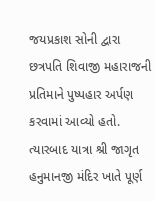જયપ્રકાશ સોની દ્વારા છત્રપતિ શિવાજી મહારાજની પ્રતિમાને પુષ્પહાર અર્પણ કરવામાં આવ્યો હતો. ત્યારબાદ યાત્રા શ્રી જાગૃત હનુમાનજી મંદિર ખાતે પૂર્ણ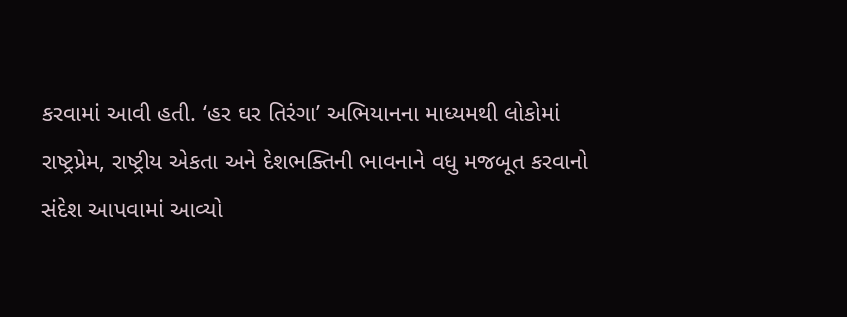કરવામાં આવી હતી. ‘હર ઘર તિરંગા’ અભિયાનના માધ્યમથી લોકોમાં રાષ્ટ્રપ્રેમ, રાષ્ટ્રીય એકતા અને દેશભક્તિની ભાવનાને વધુ મજબૂત કરવાનો સંદેશ આપવામાં આવ્યો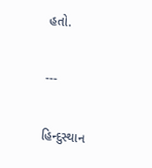હતો.

---

હિન્દુસ્થાન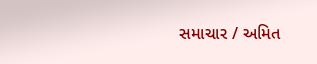સમાચાર / અમિત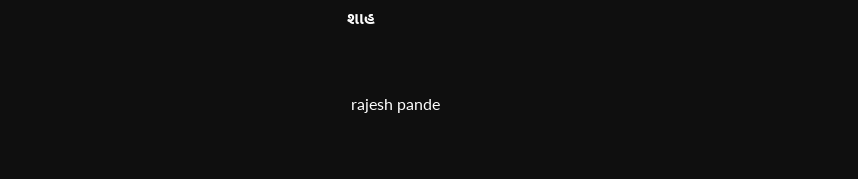શાહ


 rajesh pande